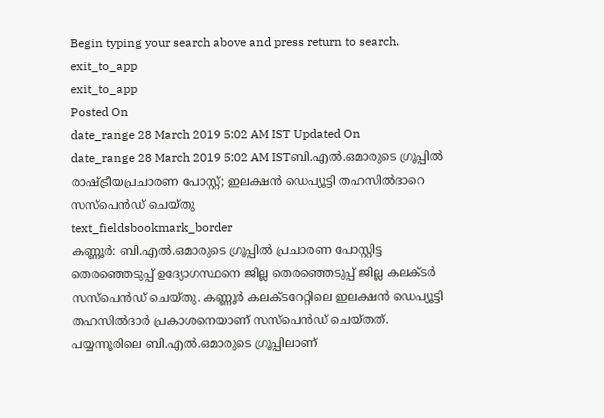Begin typing your search above and press return to search.
exit_to_app
exit_to_app
Posted On
date_range 28 March 2019 5:02 AM IST Updated On
date_range 28 March 2019 5:02 AM ISTബി.എൽ.ഒമാരുടെ ഗ്രൂപ്പിൽ രാഷ്ട്രീയപ്രചാരണ പോസ്റ്റ്; ഇലക്ഷൻ ഡെപ്യൂട്ടി തഹസിൽദാറെ സസ്പെൻഡ് ചെയ്തു
text_fieldsbookmark_border
കണ്ണൂർ: ബി.എൽ.ഒമാരുടെ ഗ്രൂപ്പിൽ പ്രചാരണ പോസ്റ്റിട്ട തെരഞ്ഞെടുപ്പ് ഉദ്യോഗസ്ഥനെ ജില്ല തെരഞ്ഞെടുപ്പ് ജില്ല കലക്ടർ സസ്പെൻഡ് ചെയ്തു. കണ്ണൂർ കലക്ടറേറ്റിലെ ഇലക്ഷൻ ഡെപ്യൂട്ടി തഹസിൽദാർ പ്രകാശനെയാണ് സസ്പെൻഡ് ചെയ്തത്. പയ്യന്നൂരിലെ ബി.എൽ.ഒമാരുടെ ഗ്രൂപ്പിലാണ്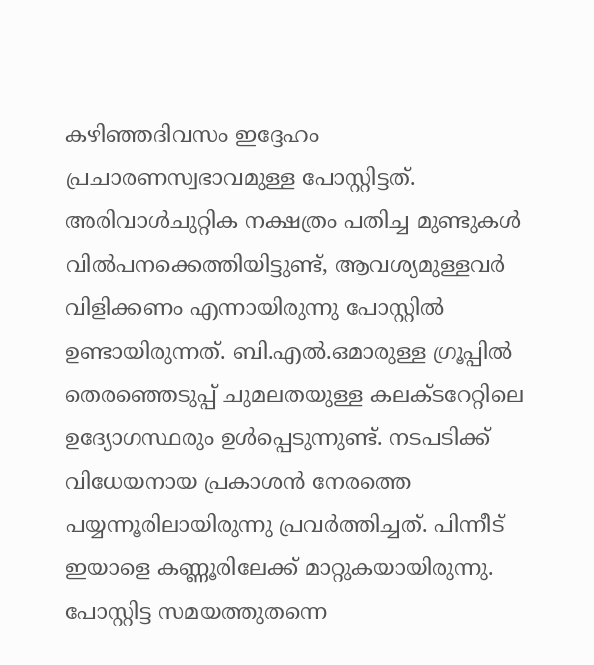കഴിഞ്ഞദിവസം ഇദ്ദേഹം പ്രചാരണസ്വഭാവമുള്ള പോസ്റ്റിട്ടത്. അരിവാൾചുറ്റിക നക്ഷത്രം പതിച്ച മുണ്ടുകൾ വിൽപനക്കെത്തിയിട്ടുണ്ട്, ആവശ്യമുള്ളവർ വിളിക്കണം എന്നായിരുന്നു പോസ്റ്റിൽ ഉണ്ടായിരുന്നത്. ബി.എൽ.ഒമാരുള്ള ഗ്രൂപ്പിൽ തെരഞ്ഞെടുപ്പ് ചുമലതയുള്ള കലക്ടറേറ്റിലെ ഉദ്യോഗസ്ഥരും ഉൾപ്പെടുന്നുണ്ട്. നടപടിക്ക് വിധേയനായ പ്രകാശൻ നേരത്തെ പയ്യന്നൂരിലായിരുന്നു പ്രവർത്തിച്ചത്. പിന്നീട് ഇയാളെ കണ്ണൂരിലേക്ക് മാറ്റുകയായിരുന്നു. പോസ്റ്റിട്ട സമയത്തുതന്നെ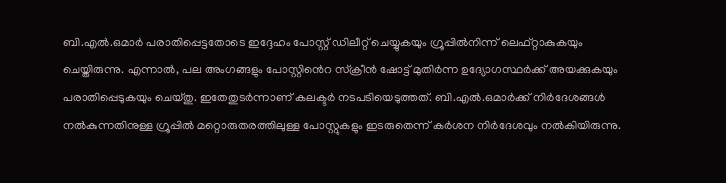ബി.എൽ.ഒമാർ പരാതിപ്പെട്ടതോടെ ഇദ്ദേഹം പോസ്റ്റ് ഡിലീറ്റ് ചെയ്യുകയും ഗ്രൂപ്പിൽനിന്ന് ലെഫ്റ്റാകുകയും ചെയ്തിരുന്നു. എന്നാൽ, പല അംഗങ്ങളും പോസ്റ്റിൻെറ സ്ക്രീൻ ഷോട്ട് മുതിർന്ന ഉദ്യോഗസ്ഥർക്ക് അയക്കുകയും പരാതിപ്പെടുകയും ചെയ്തു. ഇതേതുടർന്നാണ് കലക്ടർ നടപടിയെടുത്തത്. ബി.എൽ.ഒമാർക്ക് നിർദേശങ്ങൾ നൽകുന്നതിനുള്ള ഗ്രൂപ്പിൽ മറ്റൊരുതരത്തിലുള്ള പോസ്റ്റുകളും ഇടരുതെന്ന് കർശന നിർദേശവും നൽകിയിരുന്നു.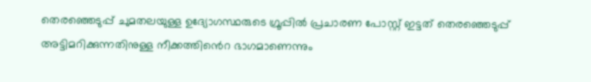തെരഞ്ഞെടുപ്പ് ചുമതലയുള്ള ഉദ്യോഗസ്ഥരുടെ ഗ്രൂപ്പിൽ പ്രചാരണ പോസ്റ്റ് ഇട്ടത് തെരഞ്ഞെടുപ്പ് അട്ടിമറിക്കുന്നതിനുള്ള നീക്കത്തിൻെറ ഭാഗമാണെന്നും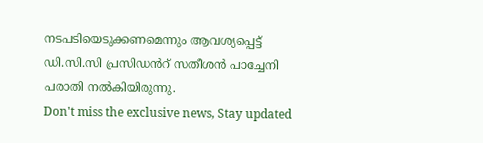നടപടിയെടുക്കണമെന്നും ആവശ്യപ്പെട്ട് ഡി.സി.സി പ്രസിഡൻറ് സതീശൻ പാച്ചേനി പരാതി നൽകിയിരുന്നു.
Don't miss the exclusive news, Stay updated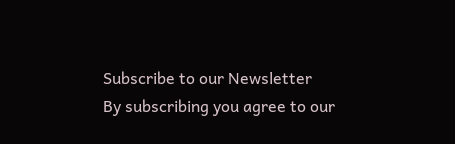Subscribe to our Newsletter
By subscribing you agree to our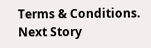Terms & Conditions.
Next Story